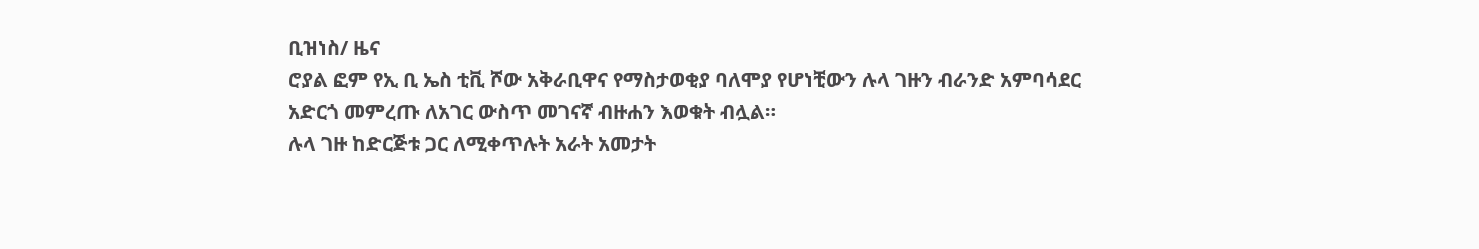ቢዝነስ/ ዜና
ሮያል ፎም የኢ ቢ ኤስ ቲቪ ሾው አቅራቢዋና የማስታወቂያ ባለሞያ የሆነቺውን ሉላ ገዙን ብራንድ አምባሳደር አድርጎ መምረጡ ለአገር ውስጥ መገናኛ ብዙሐን እወቁት ብሏል።
ሉላ ገዙ ከድርጅቱ ጋር ለሚቀጥሉት አራት አመታት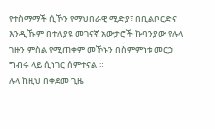የተስማማች ሲኾን የማህበራዊ ሚድያ፣ በቢልቦርድና እንዲኹም በተለያዩ መገናኛ አውታሮች ኩባንያው የሉላ ገዙን ምስል የሚጠቀም መኾኑን በስምምነቱ መርኃ ግብሩ ላይ ሲነገር ሰምተናል ።
ሉላ ከዚህ በቀደመ ጊዜ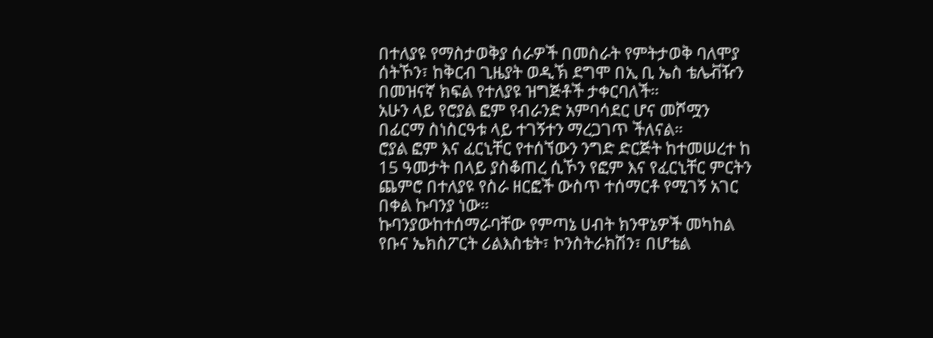በተለያዩ የማስታወቅያ ሰራዎች በመስራት የምትታወቅ ባለሞያ ሰትኾን፣ ከቅርብ ጊዜያት ወዲኽ ደግሞ በኢ ቢ ኤስ ቴሌቭዥን በመዝናኛ ክፍል የተለያዩ ዝግጅቶች ታቀርባለች።
አሁን ላይ የሮያል ፎም የብራንድ አምባሳደር ሆና መሾሟን በፊርማ ስነስርዓቱ ላይ ተገኝተን ማረጋገጥ ችለናል።
ሮያል ፎም እና ፈርኒቸር የተሰኘውን ንግድ ድርጅት ከተመሠረተ ከ 15 ዓመታት በላይ ያስቆጠረ ሲኾን የፎም እና የፈርኒቸር ምርትን ጨምሮ በተለያዩ የስራ ዘርፎች ውስጥ ተሰማርቶ የሚገኝ አገር በቀል ኩባንያ ነው።
ኩባንያውከተሰማራባቸው የምጣኔ ሀብት ክንዋኔዎች መካከል የቡና ኤክስፖርት ሪልእስቴት፣ ኮንስትራክሽን፣ በሆቴል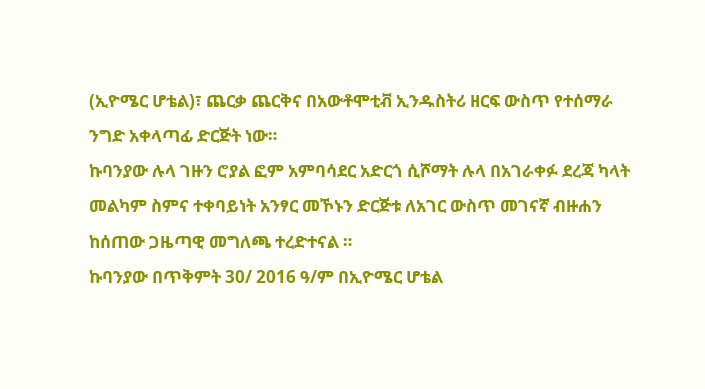(ኢዮሜር ሆቴል)፣ ጨርቃ ጨርቅና በአውቶሞቲቭ ኢንዱስትሪ ዘርፍ ውስጥ የተሰማራ ንግድ አቀላጣፊ ድርጅት ነው።
ኩባንያው ሉላ ገዙን ሮያል ፎም አምባሳደር አድርጎ ሲሾማት ሉላ በአገራቀፉ ደረጃ ካላት መልካም ስምና ተቀባይነት አንፃር መኾኑን ድርጅቱ ለአገር ውስጥ መገናኛ ብዙሐን ከሰጠው ጋዜጣዊ መግለጫ ተረድተናል ።
ኩባንያው በጥቅምት 30/ 2016 ዓ/ም በኢዮሜር ሆቴል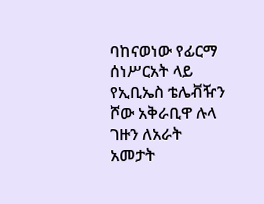ባከናወነው የፊርማ ሰነሥርአት ላይ የኢቢኤስ ቴሌቭዥን ሾው አቅራቢዋ ሉላ ገዙን ለአራት አመታት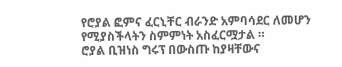የሮያል ፎምና ፈርኒቸር ብራንድ አምባሳደር ለመሆን የሚያስችላትን ስምምነት አስፈርሟታል ።
ሮያል ቢዝነስ ግሩፕ በውስጡ ከያዛቸውና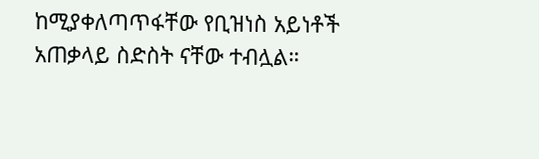ከሚያቀለጣጥፋቸው የቢዝነስ አይነቶች አጠቃላይ ስድስት ናቸው ተብሏል።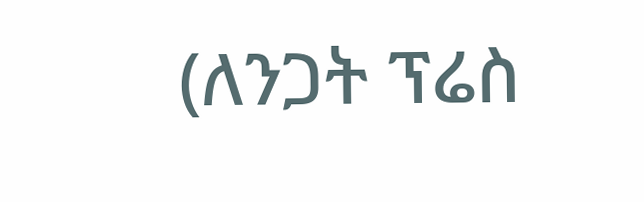(ለንጋት ፕሬስ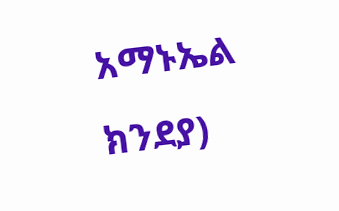አማኑኤል ክንደያ)